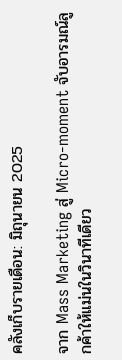คลังเก็บรายเดือน: มิถุนายน 2025

จาก Mass Marketing สู่ Micro-moment จับอารมณ์ลูกค้าให้แม่นในวินาทีเดียว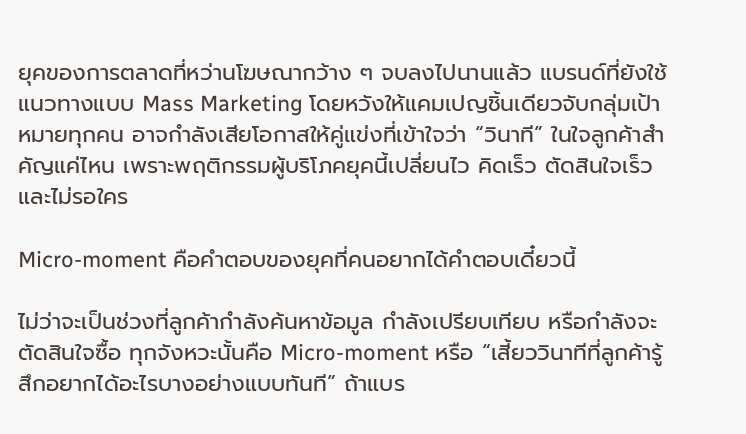ยุคของการตลาดที่หว่านโฆษณากว้าง ๆ จบลงไปนานแล้ว แบรนด์ที่ยังใช้แนวทางแบบ Mass Marketing โดยหวังให้แคมเปญชิ้นเดียวจับกลุ่มเป้าหมายทุกคน อาจกำลังเสียโอกาสให้คู่แข่งที่เข้าใจว่า “วินาที” ในใจลูกค้าสำคัญแค่ไหน เพราะพฤติกรรมผู้บริโภคยุคนี้เปลี่ยนไว คิดเร็ว ตัดสินใจเร็ว และไม่รอใคร

Micro-moment คือคำตอบของยุคที่คนอยากได้คำตอบเดี๋ยวนี้

ไม่ว่าจะเป็นช่วงที่ลูกค้ากำลังค้นหาข้อมูล กำลังเปรียบเทียบ หรือกำลังจะตัดสินใจซื้อ ทุกจังหวะนั้นคือ Micro-moment หรือ “เสี้ยววินาทีที่ลูกค้ารู้สึกอยากได้อะไรบางอย่างแบบทันที” ถ้าแบร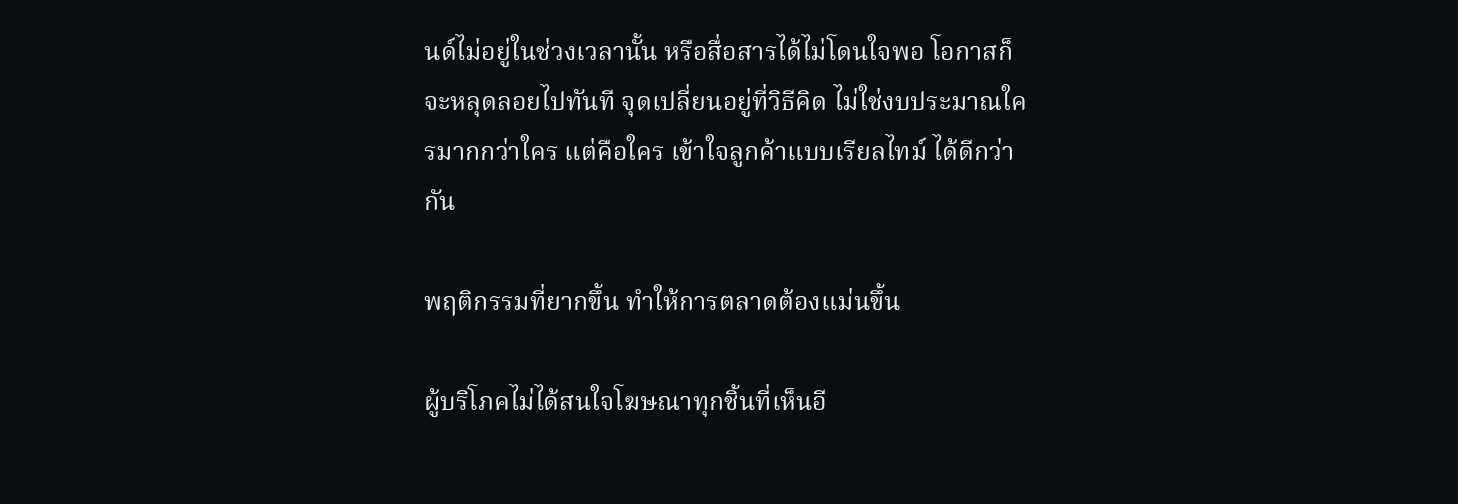นด์ไม่อยู่ในช่วงเวลานั้น หรือสื่อสารได้ไม่โดนใจพอ โอกาสก็จะหลุดลอยไปทันที จุดเปลี่ยนอยู่ที่วิธีคิด ไม่ใช่งบประมาณใครมากกว่าใคร แต่คือใคร เข้าใจลูกค้าแบบเรียลไทม์ ได้ดีกว่ากัน

พฤติกรรมที่ยากขึ้น ทำให้การตลาดต้องแม่นขึ้น

ผู้บริโภคไม่ได้สนใจโฆษณาทุกชิ้นที่เห็นอี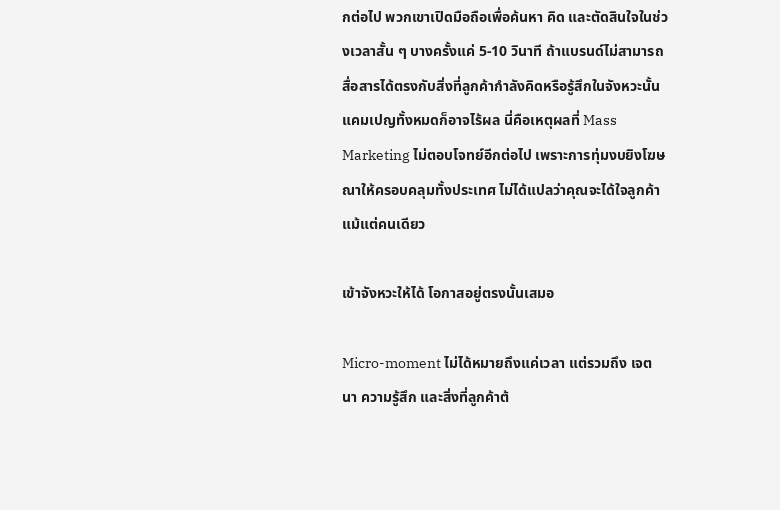กต่อไป พวกเขาเปิดมือถือเพื่อค้นหา คิด และตัดสินใจในช่วงเวลาสั้น ๆ บางครั้งแค่ 5-10 วินาที ถ้าแบรนด์ไม่สามารถสื่อสารได้ตรงกับสิ่งที่ลูกค้ากำลังคิดหรือรู้สึกในจังหวะนั้น แคมเปญทั้งหมดก็อาจไร้ผล นี่คือเหตุผลที่ Mass Marketing ไม่ตอบโจทย์อีกต่อไป เพราะการทุ่มงบยิงโฆษณาให้ครอบคลุมทั้งประเทศ ไม่ได้แปลว่าคุณจะได้ใจลูกค้าแม้แต่คนเดียว

เข้าจังหวะให้ได้ โอกาสอยู่ตรงนั้นเสมอ

Micro-moment ไม่ได้หมายถึงแค่เวลา แต่รวมถึง เจตนา ความรู้สึก และสิ่งที่ลูกค้าต้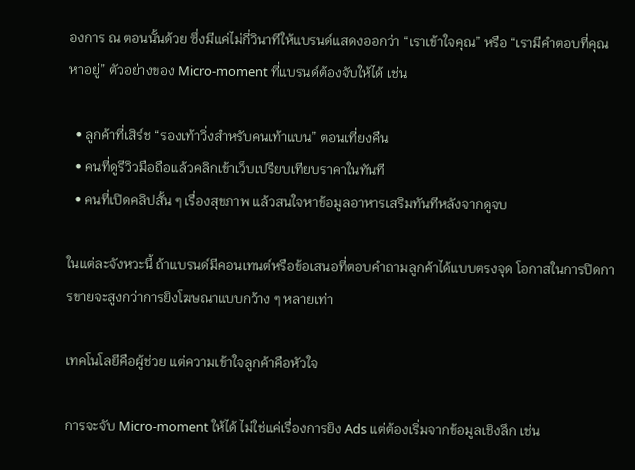องการ ณ ตอนนั้นด้วย ซึ่งมีแค่ไม่กี่วินาทีให้แบรนด์แสดงออกว่า “เราเข้าใจคุณ” หรือ “เรามีคำตอบที่คุณหาอยู่” ตัวอย่างของ Micro-moment ที่แบรนด์ต้องจับให้ได้ เช่น

  • ลูกค้าที่เสิร์ช “รองเท้าวิ่งสำหรับคนเท้าแบน” ตอนเที่ยงคืน
  • คนที่ดูรีวิวมือถือแล้วคลิกเข้าเว็บเปรียบเทียบราคาในทันที
  • คนที่เปิดคลิปสั้น ๆ เรื่องสุขภาพ แล้วสนใจหาข้อมูลอาหารเสริมทันทีหลังจากดูจบ

ในแต่ละจังหวะนี้ ถ้าแบรนด์มีคอนเทนต์หรือข้อเสนอที่ตอบคำถามลูกค้าได้แบบตรงจุด โอกาสในการปิดการขายจะสูงกว่าการยิงโฆษณาแบบกว้าง ๆ หลายเท่า

เทคโนโลยีคือผู้ช่วย แต่ความเข้าใจลูกค้าคือหัวใจ

การจะจับ Micro-moment ให้ได้ ไม่ใช่แค่เรื่องการยิง Ads แต่ต้องเริ่มจากข้อมูลเชิงลึก เช่น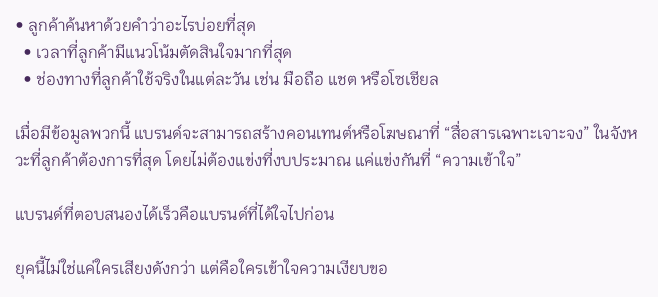• ลูกค้าค้นหาด้วยคำว่าอะไรบ่อยที่สุด
  • เวลาที่ลูกค้ามีแนวโน้มตัดสินใจมากที่สุด
  • ช่องทางที่ลูกค้าใช้จริงในแต่ละวัน เช่น มือถือ แชต หรือโซเชียล

เมื่อมีข้อมูลพวกนี้ แบรนด์จะสามารถสร้างคอนเทนต์หรือโฆษณาที่ “สื่อสารเฉพาะเจาะจง” ในจังหวะที่ลูกค้าต้องการที่สุด โดยไม่ต้องแข่งที่งบประมาณ แค่แข่งกันที่ “ความเข้าใจ”

แบรนด์ที่ตอบสนองได้เร็วคือแบรนด์ที่ได้ใจไปก่อน

ยุคนี้ไม่ใช่แค่ใครเสียงดังกว่า แต่คือใครเข้าใจความเงียบขอ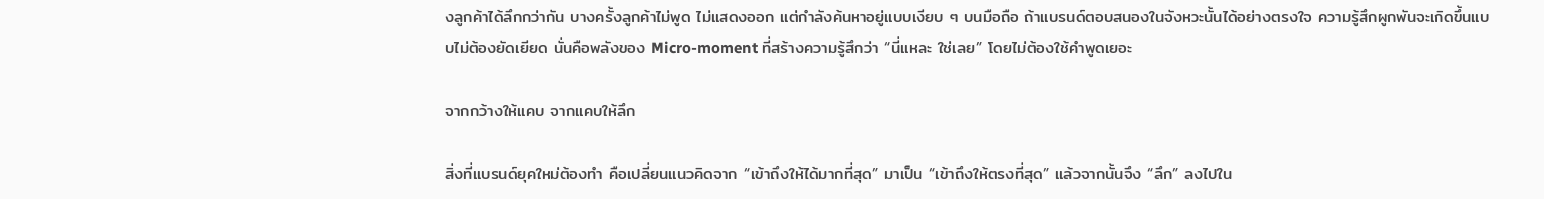งลูกค้าได้ลึกกว่ากัน บางครั้งลูกค้าไม่พูด ไม่แสดงออก แต่กำลังค้นหาอยู่แบบเงียบ ๆ บนมือถือ ถ้าแบรนด์ตอบสนองในจังหวะนั้นได้อย่างตรงใจ ความรู้สึกผูกพันจะเกิดขึ้นแบบไม่ต้องยัดเยียด นั่นคือพลังของ Micro-moment ที่สร้างความรู้สึกว่า “นี่แหละ ใช่เลย” โดยไม่ต้องใช้คำพูดเยอะ

จากกว้างให้แคบ จากแคบให้ลึก

สิ่งที่แบรนด์ยุคใหม่ต้องทำ คือเปลี่ยนแนวคิดจาก “เข้าถึงให้ได้มากที่สุด” มาเป็น “เข้าถึงให้ตรงที่สุด” แล้วจากนั้นจึง “ลึก” ลงไปใน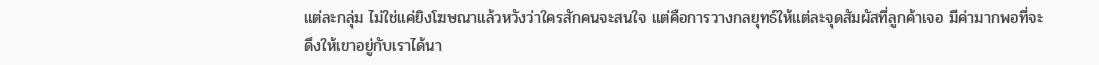แต่ละกลุ่ม ไม่ใช่แค่ยิงโฆษณาแล้วหวังว่าใครสักคนจะสนใจ แต่คือการวางกลยุทธ์ให้แต่ละจุดสัมผัสที่ลูกค้าเจอ มีค่ามากพอที่จะดึงให้เขาอยู่กับเราได้นา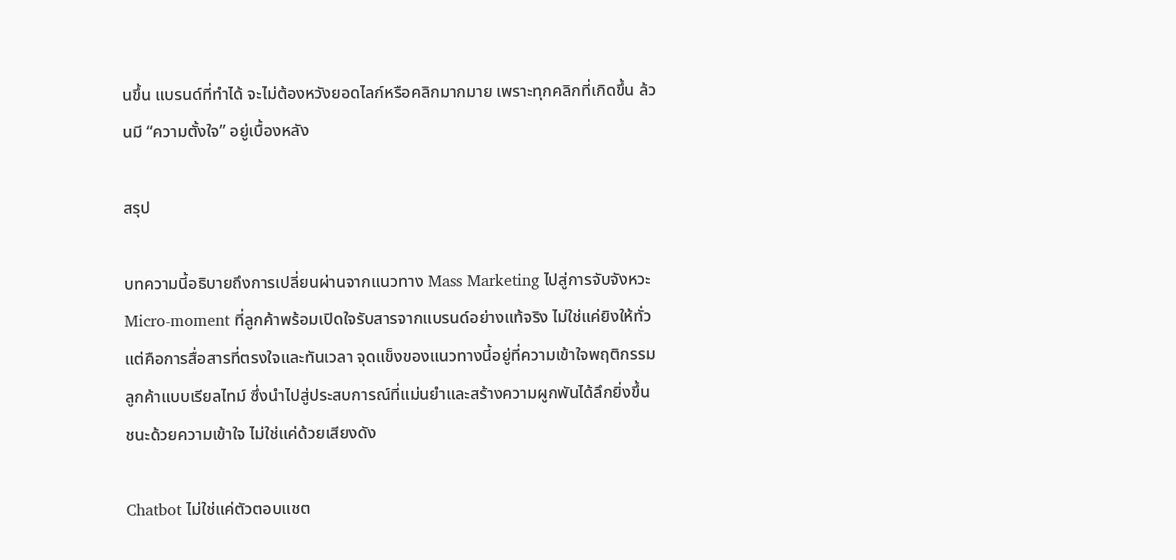นขึ้น แบรนด์ที่ทำได้ จะไม่ต้องหวังยอดไลก์หรือคลิกมากมาย เพราะทุกคลิกที่เกิดขึ้น ล้วนมี “ความตั้งใจ” อยู่เบื้องหลัง

สรุป

บทความนี้อธิบายถึงการเปลี่ยนผ่านจากแนวทาง Mass Marketing ไปสู่การจับจังหวะ Micro-moment ที่ลูกค้าพร้อมเปิดใจรับสารจากแบรนด์อย่างแท้จริง ไม่ใช่แค่ยิงให้ทั่ว แต่คือการสื่อสารที่ตรงใจและทันเวลา จุดแข็งของแนวทางนี้อยู่ที่ความเข้าใจพฤติกรรมลูกค้าแบบเรียลไทม์ ซึ่งนำไปสู่ประสบการณ์ที่แม่นยำและสร้างความผูกพันได้ลึกยิ่งขึ้น ชนะด้วยความเข้าใจ ไม่ใช่แค่ด้วยเสียงดัง

Chatbot ไม่ใช่แค่ตัวตอบแชต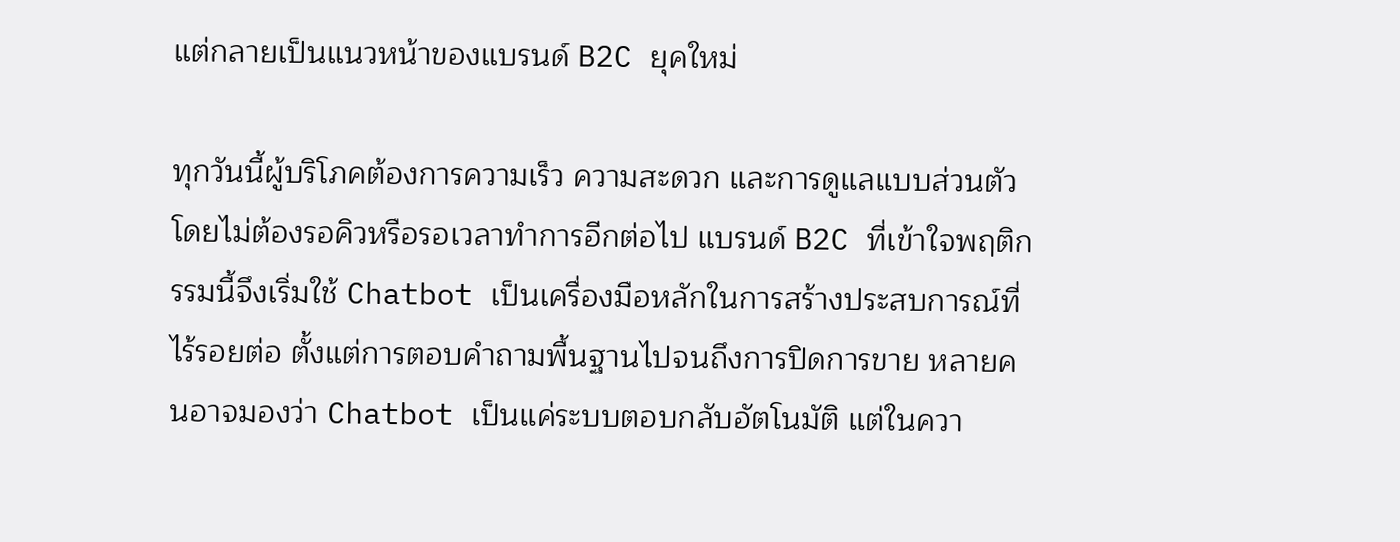แต่กลายเป็นแนวหน้าของแบรนด์ B2C ยุคใหม่

ทุกวันนี้ผู้บริโภคต้องการความเร็ว ความสะดวก และการดูแลแบบส่วนตัวโดยไม่ต้องรอคิวหรือรอเวลาทำการอีกต่อไป แบรนด์ B2C ที่เข้าใจพฤติกรรมนี้จึงเริ่มใช้ Chatbot เป็นเครื่องมือหลักในการสร้างประสบการณ์ที่ไร้รอยต่อ ตั้งแต่การตอบคำถามพื้นฐานไปจนถึงการปิดการขาย หลายคนอาจมองว่า Chatbot เป็นแค่ระบบตอบกลับอัตโนมัติ แต่ในควา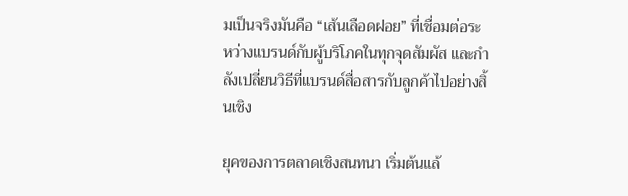มเป็นจริงมันคือ “เส้นเลือดฝอย” ที่เชื่อมต่อระหว่างแบรนด์กับผู้บริโภคในทุกจุดสัมผัส และกำลังเปลี่ยนวิธีที่แบรนด์สื่อสารกับลูกค้าไปอย่างสิ้นเชิง

ยุคของการตลาดเชิงสนทนา เริ่มต้นแล้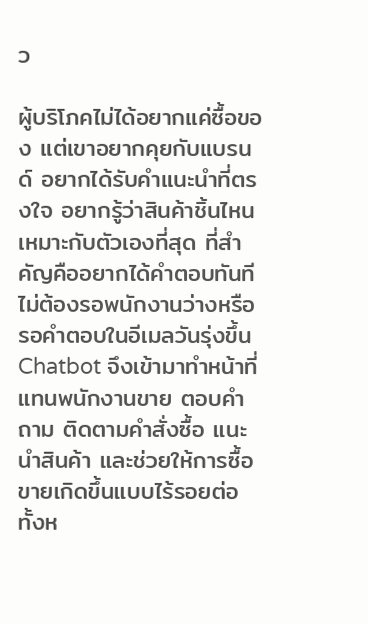ว

ผู้บริโภคไม่ได้อยากแค่ซื้อของ แต่เขาอยากคุยกับแบรนด์ อยากได้รับคำแนะนำที่ตรงใจ อยากรู้ว่าสินค้าชิ้นไหนเหมาะกับตัวเองที่สุด ที่สำคัญคืออยากได้คำตอบทันที ไม่ต้องรอพนักงานว่างหรือรอคำตอบในอีเมลวันรุ่งขึ้น Chatbot จึงเข้ามาทำหน้าที่แทนพนักงานขาย ตอบคำถาม ติดตามคำสั่งซื้อ แนะนำสินค้า และช่วยให้การซื้อขายเกิดขึ้นแบบไร้รอยต่อ ทั้งห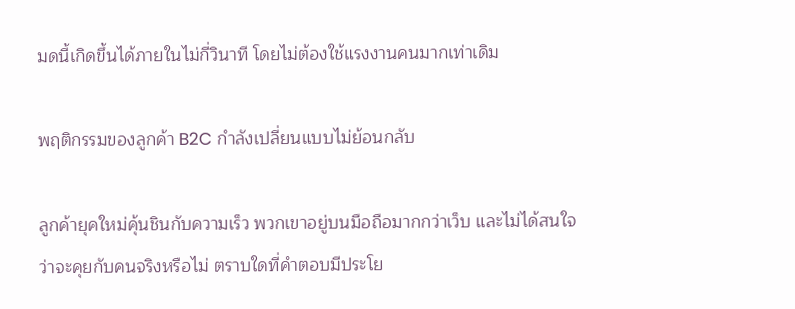มดนี้เกิดขึ้นได้ภายในไม่กี่วินาที โดยไม่ต้องใช้แรงงานคนมากเท่าเดิม

พฤติกรรมของลูกค้า B2C กำลังเปลี่ยนแบบไม่ย้อนกลับ

ลูกค้ายุคใหม่คุ้นชินกับความเร็ว พวกเขาอยู่บนมือถือมากกว่าเว็บ และไม่ได้สนใจว่าจะคุยกับคนจริงหรือไม่ ตราบใดที่คำตอบมีประโย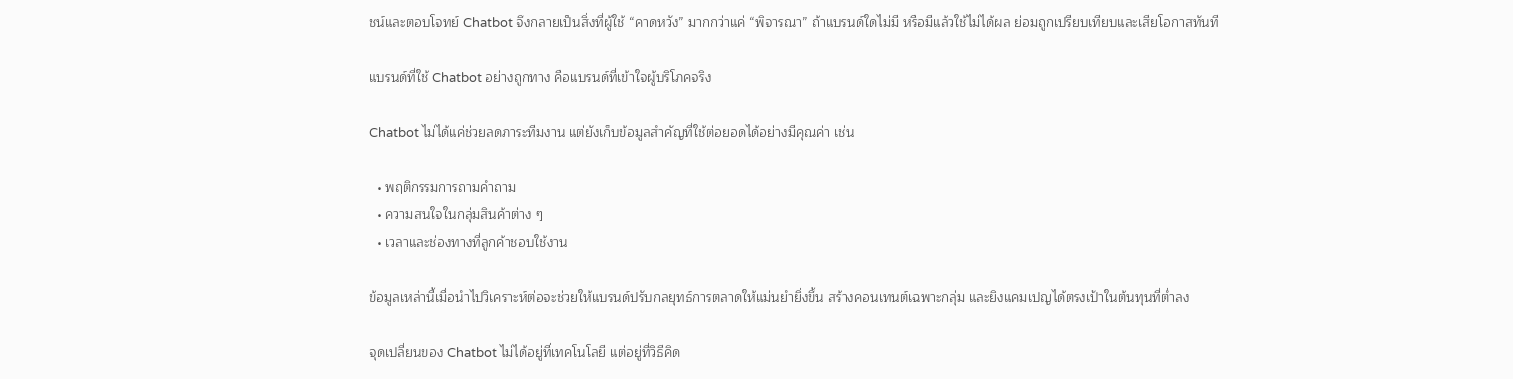ชน์และตอบโจทย์ Chatbot จึงกลายเป็นสิ่งที่ผู้ใช้ “คาดหวัง” มากกว่าแค่ “พิจารณา” ถ้าแบรนด์ใดไม่มี หรือมีแล้วใช้ไม่ได้ผล ย่อมถูกเปรียบเทียบและเสียโอกาสทันที

แบรนด์ที่ใช้ Chatbot อย่างถูกทาง คือแบรนด์ที่เข้าใจผู้บริโภคจริง

Chatbot ไม่ได้แค่ช่วยลดภาระทีมงาน แต่ยังเก็บข้อมูลสำคัญที่ใช้ต่อยอดได้อย่างมีคุณค่า เช่น

  • พฤติกรรมการถามคำถาม
  • ความสนใจในกลุ่มสินค้าต่าง ๆ
  • เวลาและช่องทางที่ลูกค้าชอบใช้งาน

ข้อมูลเหล่านี้เมื่อนำไปวิเคราะห์ต่อจะช่วยให้แบรนด์ปรับกลยุทธ์การตลาดให้แม่นยำยิ่งขึ้น สร้างคอนเทนต์เฉพาะกลุ่ม และยิงแคมเปญได้ตรงเป้าในต้นทุนที่ต่ำลง

จุดเปลี่ยนของ Chatbot ไม่ได้อยู่ที่เทคโนโลยี แต่อยู่ที่วิธีคิด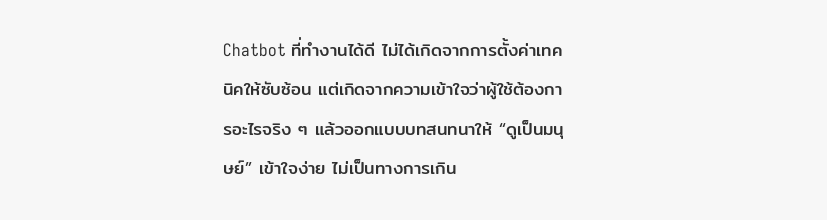Chatbot ที่ทำงานได้ดี ไม่ได้เกิดจากการตั้งค่าเทคนิคให้ซับซ้อน แต่เกิดจากความเข้าใจว่าผู้ใช้ต้องการอะไรจริง ๆ แล้วออกแบบบทสนทนาให้ “ดูเป็นมนุษย์” เข้าใจง่าย ไม่เป็นทางการเกิน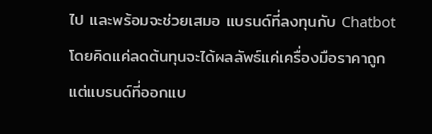ไป และพร้อมจะช่วยเสมอ แบรนด์ที่ลงทุนกับ Chatbot โดยคิดแค่ลดต้นทุนจะได้ผลลัพธ์แค่เครื่องมือราคาถูก แต่แบรนด์ที่ออกแบ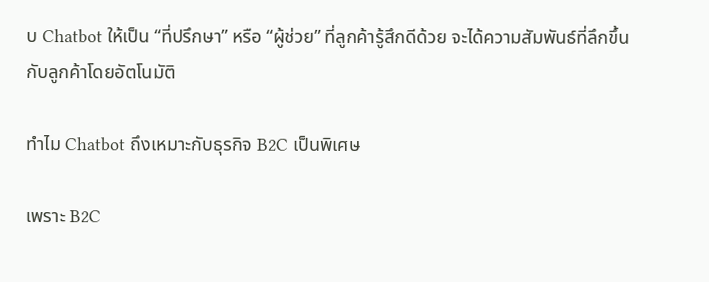บ Chatbot ให้เป็น “ที่ปรึกษา” หรือ “ผู้ช่วย” ที่ลูกค้ารู้สึกดีด้วย จะได้ความสัมพันธ์ที่ลึกขึ้นกับลูกค้าโดยอัตโนมัติ

ทำไม Chatbot ถึงเหมาะกับธุรกิจ B2C เป็นพิเศษ

เพราะ B2C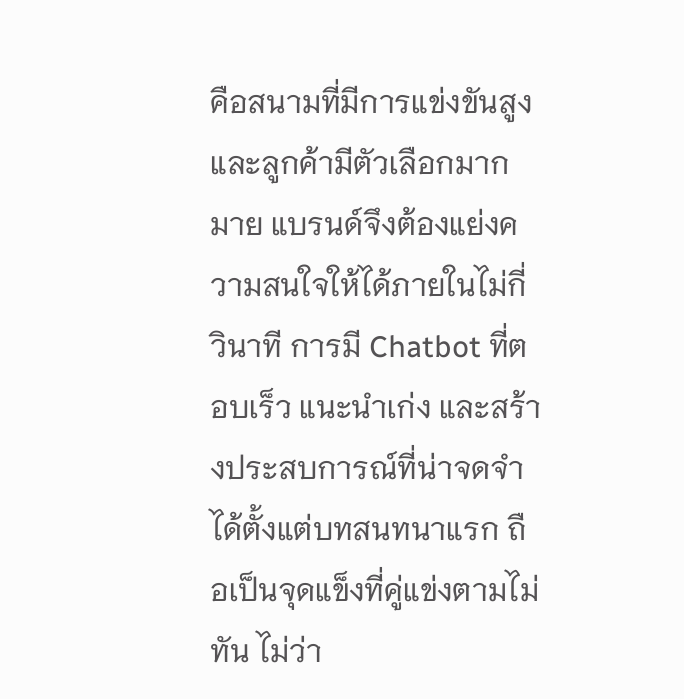คือสนามที่มีการแข่งขันสูง และลูกค้ามีตัวเลือกมากมาย แบรนด์จึงต้องแย่งความสนใจให้ได้ภายในไม่กี่วินาที การมี Chatbot ที่ตอบเร็ว แนะนำเก่ง และสร้างประสบการณ์ที่น่าจดจำได้ตั้งแต่บทสนทนาแรก ถือเป็นจุดแข็งที่คู่แข่งตามไม่ทัน ไม่ว่า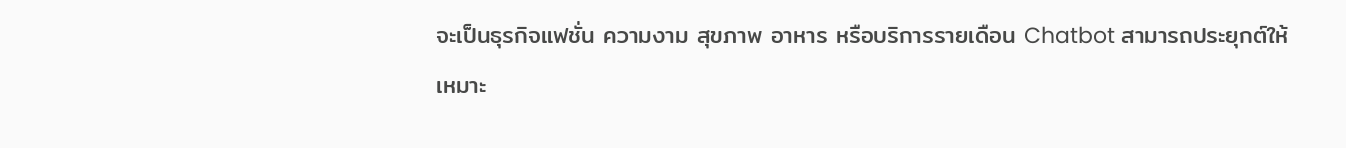จะเป็นธุรกิจแฟชั่น ความงาม สุขภาพ อาหาร หรือบริการรายเดือน Chatbot สามารถประยุกต์ให้เหมาะ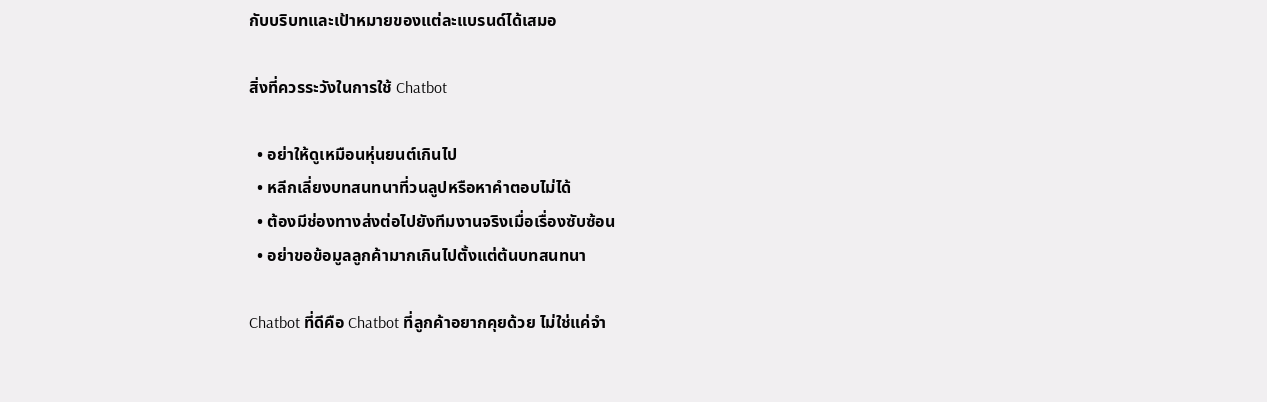กับบริบทและเป้าหมายของแต่ละแบรนด์ได้เสมอ

สิ่งที่ควรระวังในการใช้ Chatbot

  • อย่าให้ดูเหมือนหุ่นยนต์เกินไป
  • หลีกเลี่ยงบทสนทนาที่วนลูปหรือหาคำตอบไม่ได้
  • ต้องมีช่องทางส่งต่อไปยังทีมงานจริงเมื่อเรื่องซับซ้อน
  • อย่าขอข้อมูลลูกค้ามากเกินไปตั้งแต่ต้นบทสนทนา

Chatbot ที่ดีคือ Chatbot ที่ลูกค้าอยากคุยด้วย ไม่ใช่แค่จำ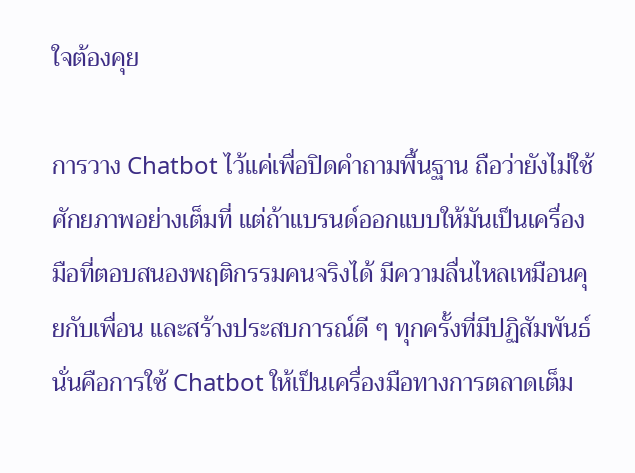ใจต้องคุย

การวาง Chatbot ไว้แค่เพื่อปิดคำถามพื้นฐาน ถือว่ายังไม่ใช้ศักยภาพอย่างเต็มที่ แต่ถ้าแบรนด์ออกแบบให้มันเป็นเครื่องมือที่ตอบสนองพฤติกรรมคนจริงได้ มีความลื่นไหลเหมือนคุยกับเพื่อน และสร้างประสบการณ์ดี ๆ ทุกครั้งที่มีปฏิสัมพันธ์ นั่นคือการใช้ Chatbot ให้เป็นเครื่องมือทางการตลาดเต็ม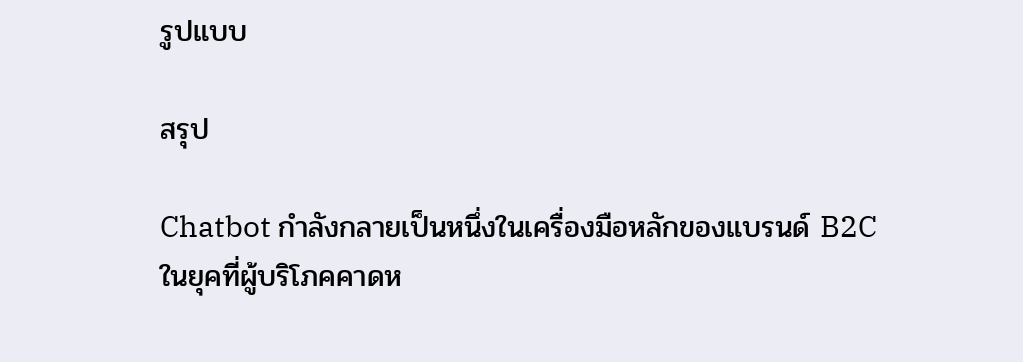รูปแบบ

สรุป

Chatbot กำลังกลายเป็นหนึ่งในเครื่องมือหลักของแบรนด์ B2C ในยุคที่ผู้บริโภคคาดห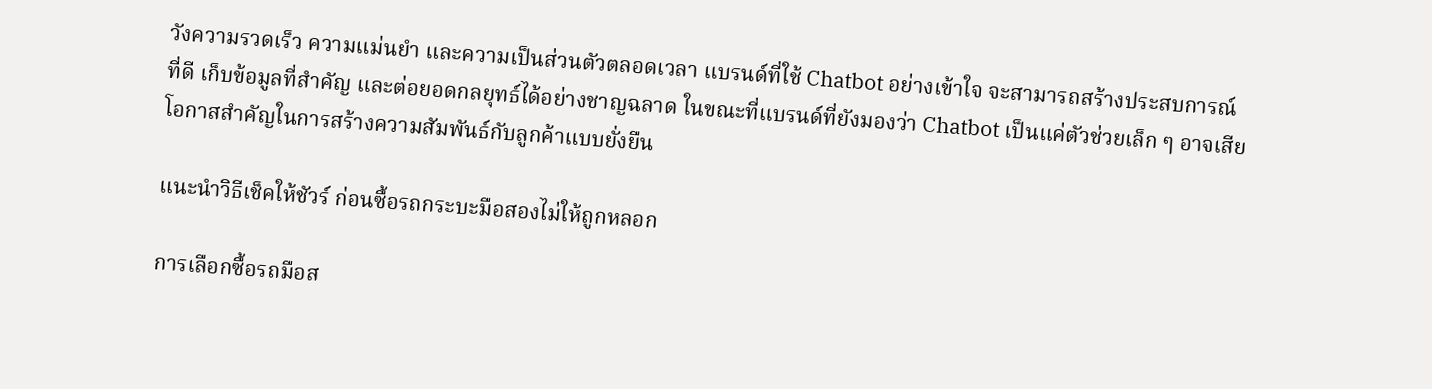วังความรวดเร็ว ความแม่นยำ และความเป็นส่วนตัวตลอดเวลา แบรนด์ที่ใช้ Chatbot อย่างเข้าใจ จะสามารถสร้างประสบการณ์ที่ดี เก็บข้อมูลที่สำคัญ และต่อยอดกลยุทธ์ได้อย่างชาญฉลาด ในขณะที่แบรนด์ที่ยังมองว่า Chatbot เป็นแค่ตัวช่วยเล็ก ๆ อาจเสียโอกาสสำคัญในการสร้างความสัมพันธ์กับลูกค้าแบบยั่งยืน

แนะนำวิธีเช็คให้ชัวร์ ก่อนซื้อรถกระบะมือสองไม่ให้ถูกหลอก

การเลือกซื้อรถมือส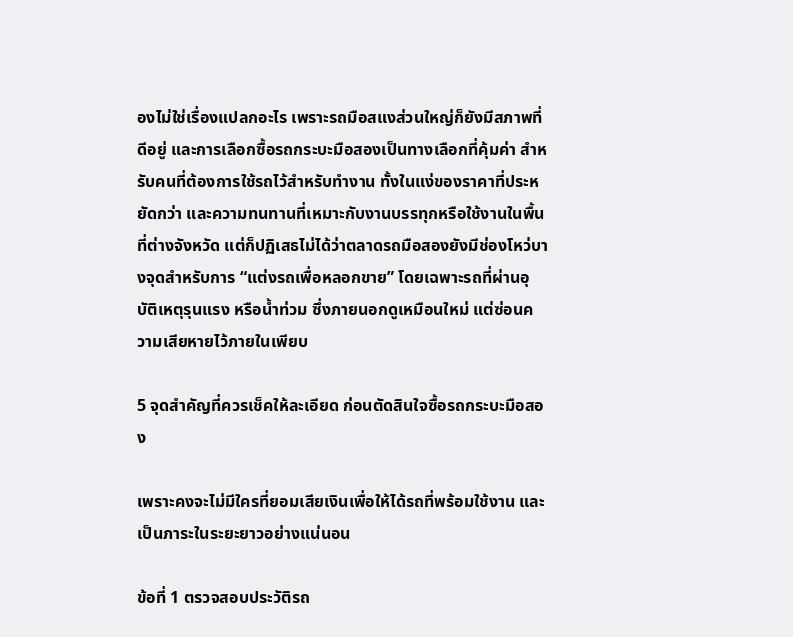องไม่ใช่เรื่องแปลกอะไร เพราะรถมือสแงส่วนใหญ่ก็ยังมีสภาพที่ดีอยู่ และการเลือกซื้อรถกระบะมือสองเป็นทางเลือกที่คุ้มค่า สำหรับคนที่ต้องการใช้รถไว้สำหรับทำงาน ทั้งในแง่ของราคาที่ประหยัดกว่า และความทนทานที่เหมาะกับงานบรรทุกหรือใช้งานในพื้นที่ต่างจังหวัด แต่ก็ปฏิเสธไม่ได้ว่าตลาดรถมือสองยังมีช่องโหว่บางจุดสำหรับการ “แต่งรถเพื่อหลอกขาย” โดยเฉพาะรถที่ผ่านอุบัติเหตุรุนแรง หรือน้ำท่วม ซึ่งภายนอกดูเหมือนใหม่ แต่ซ่อนความเสียหายไว้ภายในเพียบ

5 จุดสำคัญที่ควรเช็คให้ละเอียด ก่อนตัดสินใจซื้อรถกระบะมือสอง

เพราะคงจะไม่มีใครที่ยอมเสียเงินเพื่อให้ได้รถที่พร้อมใช้งาน และเป็นภาระในระยะยาวอย่างแน่นอน

ข้อที่ 1 ตรวจสอบประวัติรถ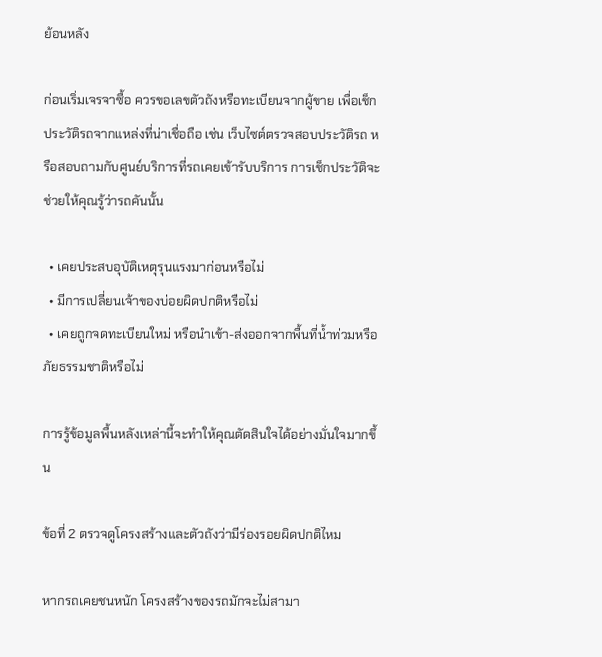ย้อนหลัง

ก่อนเริ่มเจรจาซื้อ ควรขอเลขตัวถังหรือทะเบียนจากผู้ขาย เพื่อเช็กประวัติรถจากแหล่งที่น่าเชื่อถือ เช่น เว็บไซต์ตรวจสอบประวัติรถ หรือสอบถามกับศูนย์บริการที่รถเคยเข้ารับบริการ การเช็กประวัติจะช่วยให้คุณรู้ว่ารถคันนั้น

  • เคยประสบอุบัติเหตุรุนแรงมาก่อนหรือไม่
  • มีการเปลี่ยนเจ้าของบ่อยผิดปกติหรือไม่
  • เคยถูกจดทะเบียนใหม่ หรือนำเข้า-ส่งออกจากพื้นที่น้ำท่วมหรือภัยธรรมชาติหรือไม่

การรู้ข้อมูลพื้นหลังเหล่านี้จะทำให้คุณตัดสินใจได้อย่างมั่นใจมากขึ้น

ข้อที่ 2 ตรวจดูโครงสร้างและตัวถังว่ามีร่องรอยผิดปกติไหม

หากรถเคยชนหนัก โครงสร้างของรถมักจะไม่สามา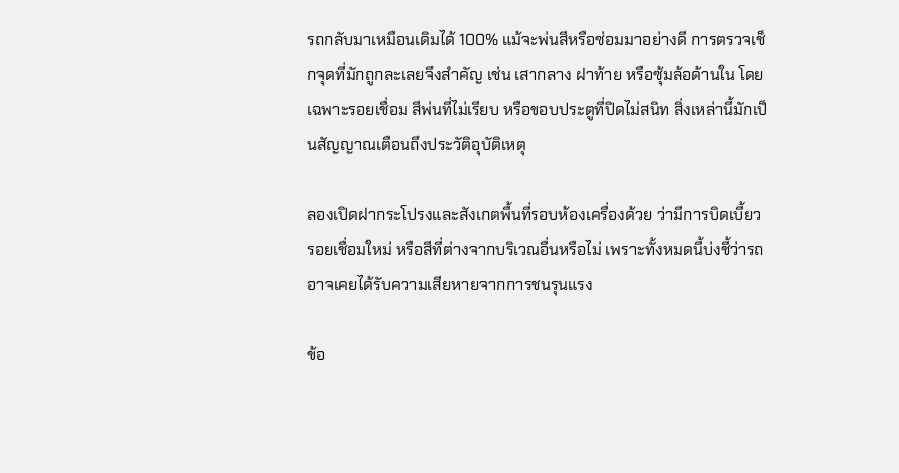รถกลับมาเหมือนเดิมได้ 100% แม้จะพ่นสีหรือซ่อมมาอย่างดี การตรวจเช็กจุดที่มักถูกละเลยจึงสำคัญ เช่น เสากลาง ฝาท้าย หรือซุ้มล้อด้านใน โดยเฉพาะรอยเชื่อม สีพ่นที่ไม่เรียบ หรือขอบประตูที่ปิดไม่สนิท สิ่งเหล่านี้มักเป็นสัญญาณเตือนถึงประวัติอุบัติเหตุ

ลองเปิดฝากระโปรงและสังเกตพื้นที่รอบห้องเครื่องด้วย ว่ามีการบิดเบี้ยว รอยเชื่อมใหม่ หรือสีที่ต่างจากบริเวณอื่นหรือไม่ เพราะทั้งหมดนี้บ่งชี้ว่ารถอาจเคยได้รับความเสียหายจากการชนรุนแรง

ข้อ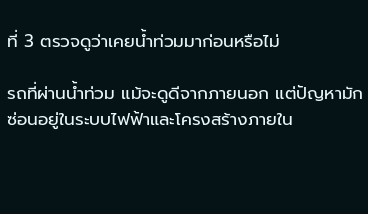ที่ 3 ตรวจดูว่าเคยน้ำท่วมมาก่อนหรือไม่

รถที่ผ่านน้ำท่วม แม้จะดูดีจากภายนอก แต่ปัญหามักซ่อนอยู่ในระบบไฟฟ้าและโครงสร้างภายใน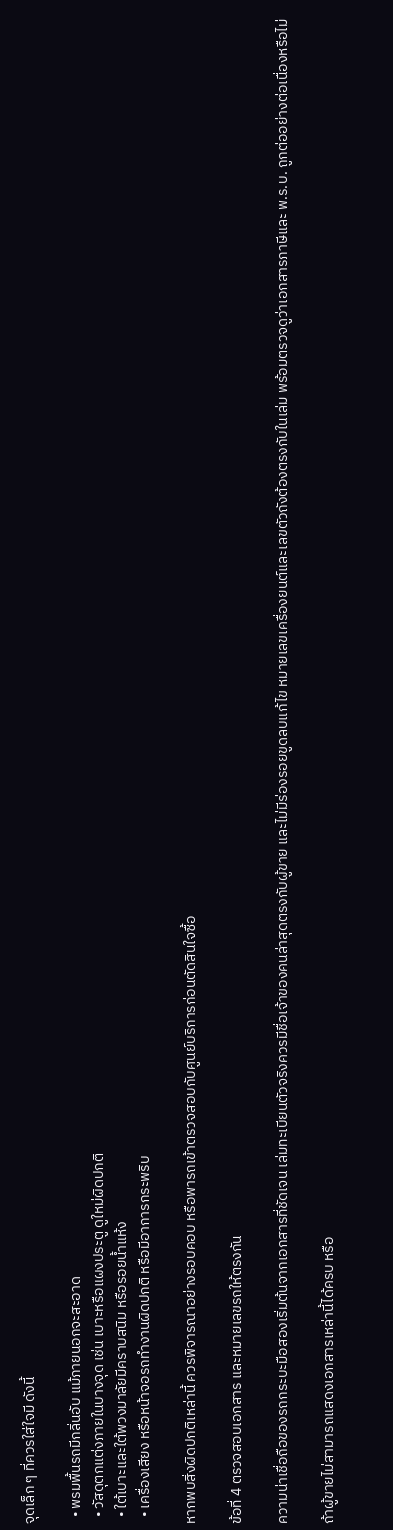จุดเล็ก ๆ ที่ควรใส่ใจมี ดังนี้

  • พรมพื้นรถมีกลิ่นอับ แม้ภายนอกจะสะอาด
  • วัสดุตกแต่งภายในบางจุด เช่น เบาะหรือแผงประตู ดูใหม่ผิดปกติ
  • ใต้เบาะและใต้พวงมาลัยมีคราบสนิม หรือรอยน้ำแห้ง
  • เครื่องเสียง หรือหน้าจอรถทำงานผิดปกติ หรือมีอาการกระพริบ

หากพบสิ่งผิดปกติเหล่านี้ ควรพิจารณาอย่างรอบคอบ หรือพารถเข้าตรวจสอบกับศูนย์บริการก่อนตัดสินใจซื้อ

ข้อที่ 4 ตรวจสอบเอกสาร และหมายเลขรถให้ตรงกัน

ความน่าเชื่อถือของรถกระบะมือสองเริ่มต้นจากเอกสารที่ชัดเจน เล่มทะเบียนตัวจริงควรมีชื่อเจ้าของคนล่าสุดตรงกับผู้ขาย และไม่มีร่องรอยขูดลบแก้ไข หมายเลขเครื่องยนต์และเลขตัวถังต้องตรงกับในเล่ม พร้อมตรวจดูว่าเอกสารภาษีและ พ.ร.บ. ถูกต่ออย่างต่อเนื่องหรือไม่

ถ้าผู้ขายไม่สามารถแสดงเอกสารเหล่านี้ได้ครบ หรือ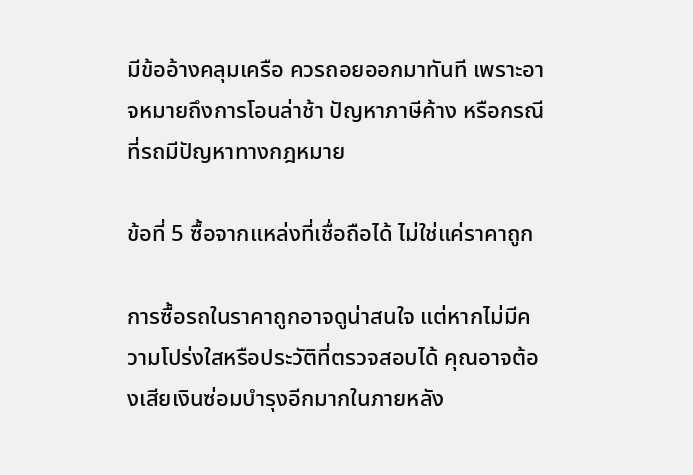มีข้ออ้างคลุมเครือ ควรถอยออกมาทันที เพราะอาจหมายถึงการโอนล่าช้า ปัญหาภาษีค้าง หรือกรณีที่รถมีปัญหาทางกฎหมาย

ข้อที่ 5 ซื้อจากแหล่งที่เชื่อถือได้ ไม่ใช่แค่ราคาถูก

การซื้อรถในราคาถูกอาจดูน่าสนใจ แต่หากไม่มีความโปร่งใสหรือประวัติที่ตรวจสอบได้ คุณอาจต้องเสียเงินซ่อมบำรุงอีกมากในภายหลัง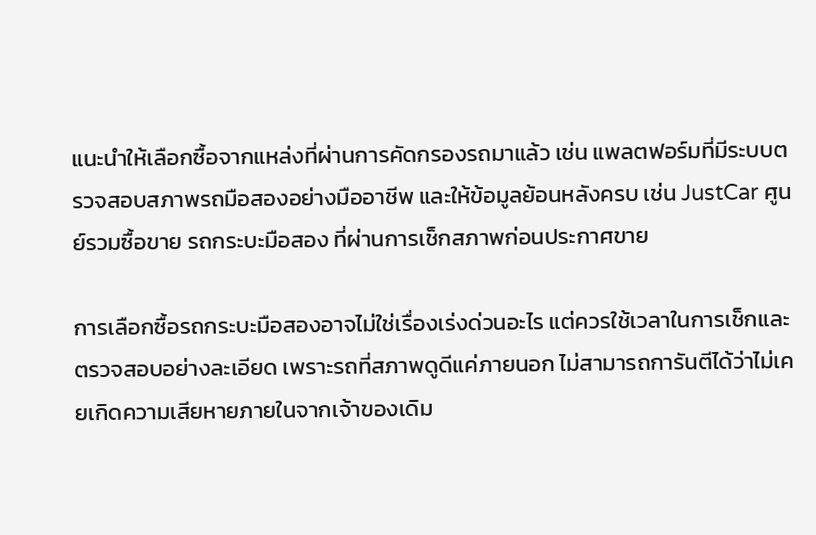แนะนำให้เลือกซื้อจากแหล่งที่ผ่านการคัดกรองรถมาแล้ว เช่น แพลตฟอร์มที่มีระบบตรวจสอบสภาพรถมือสองอย่างมืออาชีพ และให้ข้อมูลย้อนหลังครบ เช่น JustCar ศูนย์รวมซื้อขาย รถกระบะมือสอง ที่ผ่านการเช็กสภาพก่อนประกาศขาย

การเลือกซื้อรถกระบะมือสองอาจไม่ใช่เรื่องเร่งด่วนอะไร แต่ควรใช้เวลาในการเช็กและตรวจสอบอย่างละเอียด เพราะรถที่สภาพดูดีแค่ภายนอก ไม่สามารถการันตีได้ว่าไม่เคยเกิดความเสียหายภายในจากเจ้าของเดิม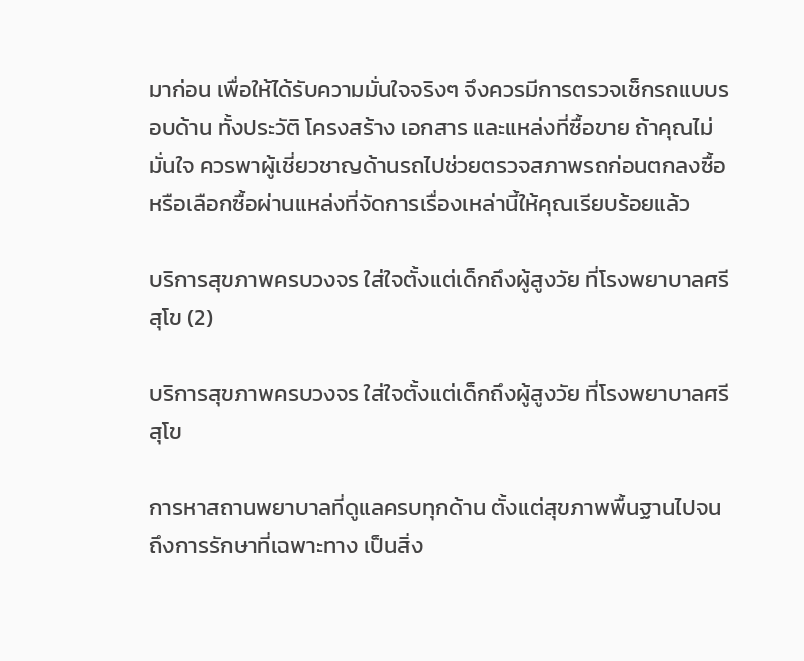มาก่อน เพื่อให้ได้รับความมั่นใจจริงๆ จึงควรมีการตรวจเช็กรถแบบรอบด้าน ทั้งประวัติ โครงสร้าง เอกสาร และแหล่งที่ซื้อขาย ถ้าคุณไม่มั่นใจ ควรพาผู้เชี่ยวชาญด้านรถไปช่วยตรวจสภาพรถก่อนตกลงซื้อ หรือเลือกซื้อผ่านแหล่งที่จัดการเรื่องเหล่านี้ให้คุณเรียบร้อยแล้ว

บริการสุขภาพครบวงจร ใส่ใจตั้งแต่เด็กถึงผู้สูงวัย ที่โรงพยาบาลศรีสุโข (2)

บริการสุขภาพครบวงจร ใส่ใจตั้งแต่เด็กถึงผู้สูงวัย ที่โรงพยาบาลศรีสุโข

การหาสถานพยาบาลที่ดูแลครบทุกด้าน ตั้งแต่สุขภาพพื้นฐานไปจนถึงการรักษาที่เฉพาะทาง เป็นสิ่ง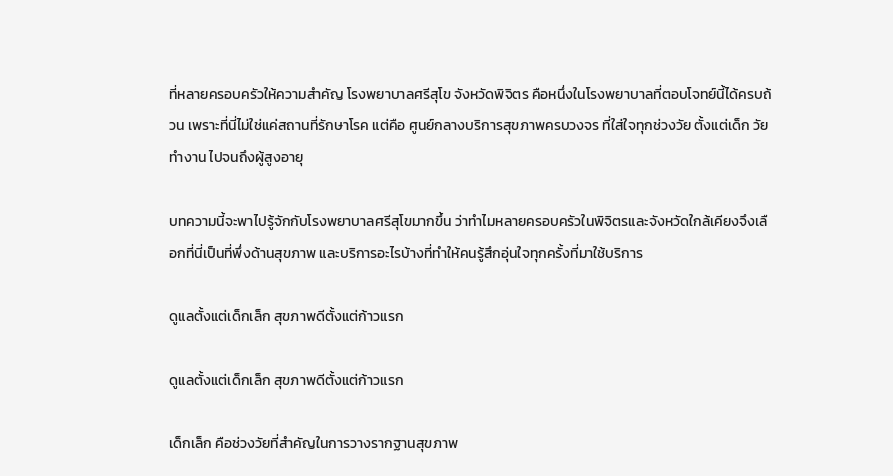ที่หลายครอบครัวให้ความสำคัญ โรงพยาบาลศรีสุโข จังหวัดพิจิตร คือหนึ่งในโรงพยาบาลที่ตอบโจทย์นี้ได้ครบถ้วน เพราะที่นี่ไม่ใช่แค่สถานที่รักษาโรค แต่คือ ศูนย์กลางบริการสุขภาพครบวงจร ที่ใส่ใจทุกช่วงวัย ตั้งแต่เด็ก วัยทำงาน ไปจนถึงผู้สูงอายุ

บทความนี้จะพาไปรู้จักกับโรงพยาบาลศรีสุโขมากขึ้น ว่าทำไมหลายครอบครัวในพิจิตรและจังหวัดใกล้เคียงจึงเลือกที่นี่เป็นที่พึ่งด้านสุขภาพ และบริการอะไรบ้างที่ทำให้คนรู้สึกอุ่นใจทุกครั้งที่มาใช้บริการ

ดูแลตั้งแต่เด็กเล็ก สุขภาพดีตั้งแต่ก้าวแรก

ดูแลตั้งแต่เด็กเล็ก สุขภาพดีตั้งแต่ก้าวแรก

เด็กเล็ก คือช่วงวัยที่สำคัญในการวางรากฐานสุขภาพ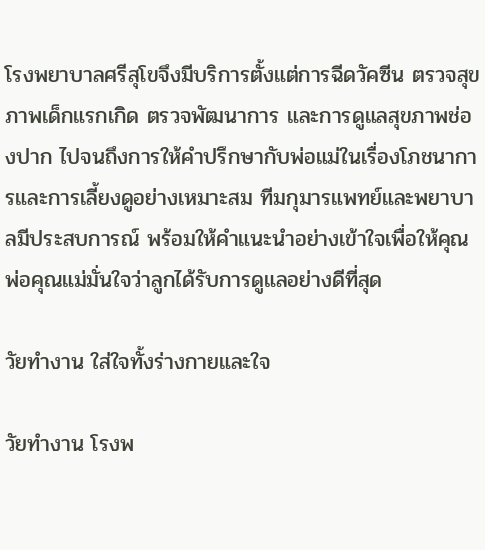โรงพยาบาลศรีสุโขจึงมีบริการตั้งแต่การฉีดวัคซีน ตรวจสุขภาพเด็กแรกเกิด ตรวจพัฒนาการ และการดูแลสุขภาพช่องปาก ไปจนถึงการให้คำปรึกษากับพ่อแม่ในเรื่องโภชนาการและการเลี้ยงดูอย่างเหมาะสม ทีมกุมารแพทย์และพยาบาลมีประสบการณ์ พร้อมให้คำแนะนำอย่างเข้าใจเพื่อให้คุณพ่อคุณแม่มั่นใจว่าลูกได้รับการดูแลอย่างดีที่สุด

วัยทำงาน ใส่ใจทั้งร่างกายและใจ

วัยทำงาน โรงพ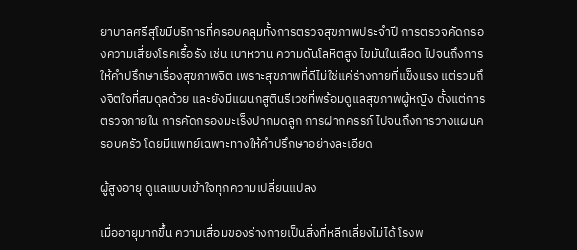ยาบาลศรีสุโขมีบริการที่ครอบคลุมทั้งการตรวจสุขภาพประจำปี การตรวจคัดกรองความเสี่ยงโรคเรื้อรัง เช่น เบาหวาน ความดันโลหิตสูง ไขมันในเลือด ไปจนถึงการให้คำปรึกษาเรื่องสุขภาพจิต เพราะสุขภาพที่ดีไม่ใช่แค่ร่างกายที่แข็งแรง แต่รวมถึงจิตใจที่สมดุลด้วย และยังมีแผนกสูตินรีเวชที่พร้อมดูแลสุขภาพผู้หญิง ตั้งแต่การตรวจภายใน การคัดกรองมะเร็งปากมดลูก การฝากครรภ์ ไปจนถึงการวางแผนครอบครัว โดยมีแพทย์เฉพาะทางให้คำปรึกษาอย่างละเอียด

ผู้สูงอายุ ดูแลแบบเข้าใจทุกความเปลี่ยนแปลง

เมื่ออายุมากขึ้น ความเสื่อมของร่างกายเป็นสิ่งที่หลีกเลี่ยงไม่ได้ โรงพ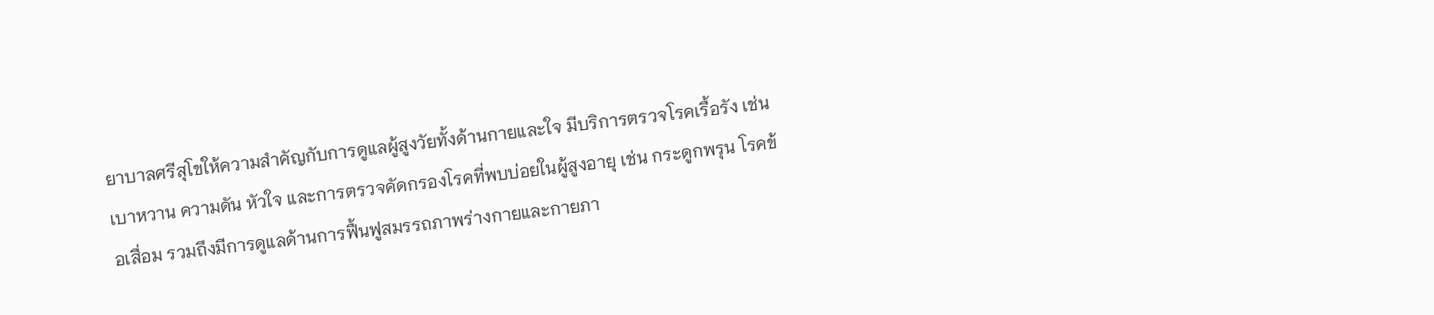ยาบาลศรีสุโขให้ความสำคัญกับการดูแลผู้สูงวัยทั้งด้านกายและใจ มีบริการตรวจโรคเรื้อรัง เช่น เบาหวาน ความดัน หัวใจ และการตรวจคัดกรองโรคที่พบบ่อยในผู้สูงอายุ เช่น กระดูกพรุน โรคข้อเสื่อม รวมถึงมีการดูแลด้านการฟื้นฟูสมรรถภาพร่างกายและกายภา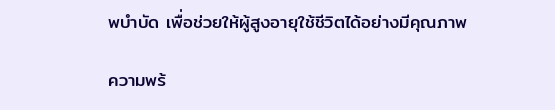พบำบัด เพื่อช่วยให้ผู้สูงอายุใช้ชีวิตได้อย่างมีคุณภาพ

ความพร้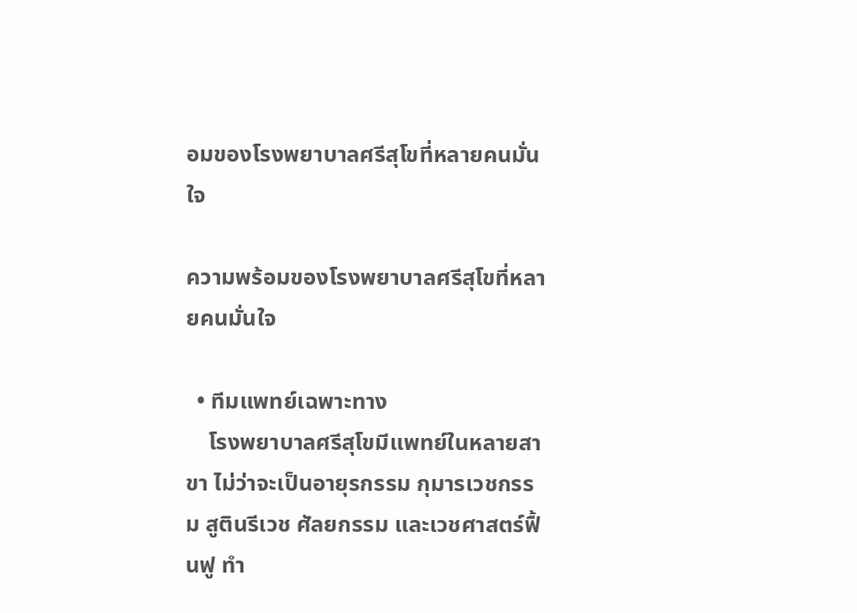อมของโรงพยาบาลศรีสุโขที่หลายคนมั่นใจ

ความพร้อมของโรงพยาบาลศรีสุโขที่หลายคนมั่นใจ

  • ทีมแพทย์เฉพาะทาง
    โรงพยาบาลศรีสุโขมีแพทย์ในหลายสาขา ไม่ว่าจะเป็นอายุรกรรม กุมารเวชกรรม สูตินรีเวช ศัลยกรรม และเวชศาสตร์ฟื้นฟู ทำ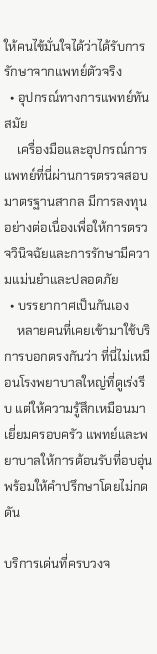ให้คนไข้มั่นใจได้ว่าได้รับการรักษาจากแพทย์ตัวจริง
  • อุปกรณ์ทางการแพทย์ทันสมัย
    เครื่องมือและอุปกรณ์การแพทย์ที่นี่ผ่านการตรวจสอบมาตรฐานสากล มีการลงทุนอย่างต่อเนื่องเพื่อให้การตรวจวินิจฉัยและการรักษามีความแม่นยำและปลอดภัย
  • บรรยากาศเป็นกันเอง
    หลายคนที่เคยเข้ามาใช้บริการบอกตรงกันว่า ที่นี่ไม่เหมือนโรงพยาบาลใหญ่ที่ดูเร่งรีบ แต่ให้ความรู้สึกเหมือนมาเยี่ยมครอบครัว แพทย์และพยาบาลให้การต้อนรับที่อบอุ่น พร้อมให้คำปรึกษาโดยไม่กดดัน

บริการเด่นที่ครบวงจ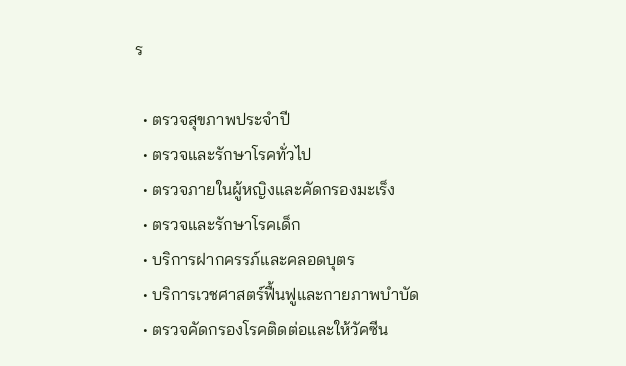ร

  • ตรวจสุขภาพประจำปี
  • ตรวจและรักษาโรคทั่วไป
  • ตรวจภายในผู้หญิงและคัดกรองมะเร็ง
  • ตรวจและรักษาโรคเด็ก
  • บริการฝากครรภ์และคลอดบุตร
  • บริการเวชศาสตร์ฟื้นฟูและกายภาพบำบัด
  • ตรวจคัดกรองโรคติดต่อและให้วัคซีน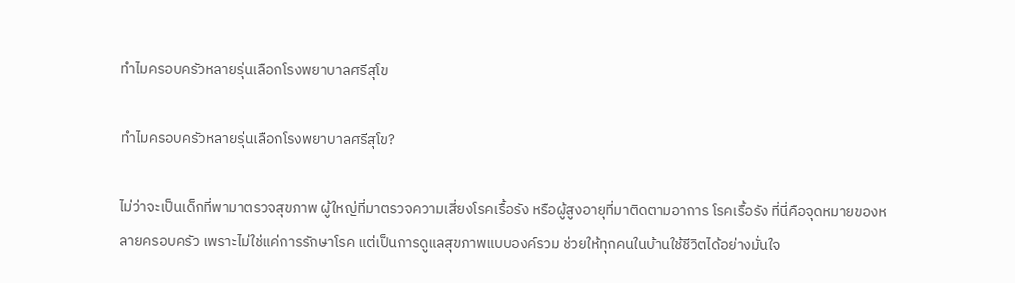ทำไมครอบครัวหลายรุ่นเลือกโรงพยาบาลศรีสุโข

ทำไมครอบครัวหลายรุ่นเลือกโรงพยาบาลศรีสุโข?

ไม่ว่าจะเป็นเด็กที่พามาตรวจสุขภาพ ผู้ใหญ่ที่มาตรวจความเสี่ยงโรคเรื้อรัง หรือผู้สูงอายุที่มาติดตามอาการ โรคเรื้อรัง ที่นี่คือจุดหมายของหลายครอบครัว เพราะไม่ใช่แค่การรักษาโรค แต่เป็นการดูแลสุขภาพแบบองค์รวม ช่วยให้ทุกคนในบ้านใช้ชีวิตได้อย่างมั่นใจ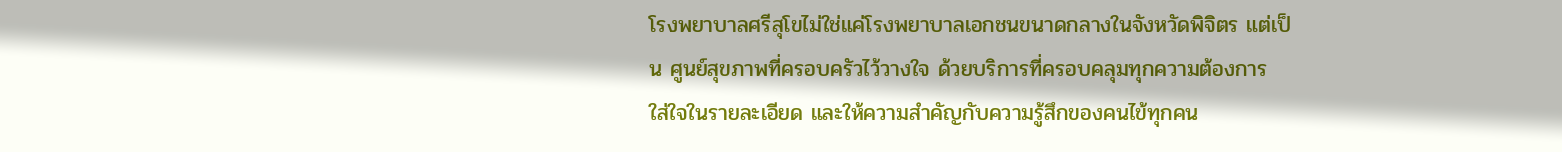โรงพยาบาลศรีสุโขไม่ใช่แค่โรงพยาบาลเอกชนขนาดกลางในจังหวัดพิจิตร แต่เป็น ศูนย์สุขภาพที่ครอบครัวไว้วางใจ ด้วยบริการที่ครอบคลุมทุกความต้องการ ใส่ใจในรายละเอียด และให้ความสำคัญกับความรู้สึกของคนไข้ทุกคน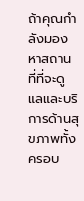ถ้าคุณกำลังมองหาสถานที่ที่จะดูแลและบริการด้านสุขภาพทั้งครอบ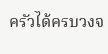ครัวได้ครบวงจ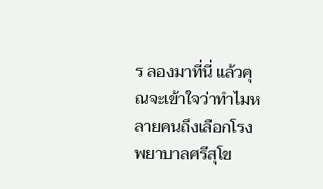ร ลองมาที่นี่ แล้วคุณจะเข้าใจว่าทำไมหลายคนถึงเลือกโรงพยาบาลศรีสุโข